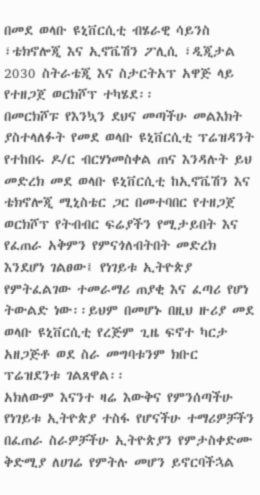በመደ ወላቡ ዩኒቨርሲቲ ብሄራዊ ሳይንስ ፣ቴክኖሎጂ እና ኢኖቬሽን ፖሊሲ ፣ዲጂታል 2030 ስትራቴጂ እና ስታርትአፕ አዋጅ ላይ የተዘጋጀ ወርክሾፕ ተካሄደ፡፡
በመርክሾፑ የእንኳን ደህና መጣችሁ መልእክት ያስተላለፉት የመደ ወላቡ ዩኒቨርሲቲ ፕሬዝዳንት የተከበሩ ዶ/ር ብርሃነመስቀል ጠና እንዳሉት ይህ መድረክ መደ ወላቡ ዩኒቨርሲቲ ከኢኖቬሽን እና ቴክኖሎጂ ሚኒስቴር ጋር በመተባበር የተዘጋጀ ወርክሾፕ የትብብር ፍሬያችን የሚታይበት እና የፈጠራ አቅምን የምናጎለብትበት መድረክ እንደሆነ ገልፀው፤ የነገይቱ ኢትዮጵያ የምትፈልገው ተመራማሪ ጠያቂ እና ፈጣሪ የሆነ ትውልድ ነው፡፡ይህም በመሆኑ በዚህ ዙሪያ መደ ወላቡ ዩኒቨርሲቲ የረጅም ጊዜ ፍኖተ ካርታ አዘጋጅቶ ወደ ስራ መግባቱንም ክቡር ፕሬዝደንቱ ገልጸዋል፡፡
አክለውም እናንተ ዛሬ እውቅና የምንሰጣችሁ የነገይቱ ኢትዮጵያ ተስፋ የሆናችሁ ተማሪዎቻችን በፈጠራ ስራዎቻችሁ ኢትዮጵያን የምታስቀድሙ ቅድሚያ ለሀገሬ የምትሉ መሆን ይኖርባችኋል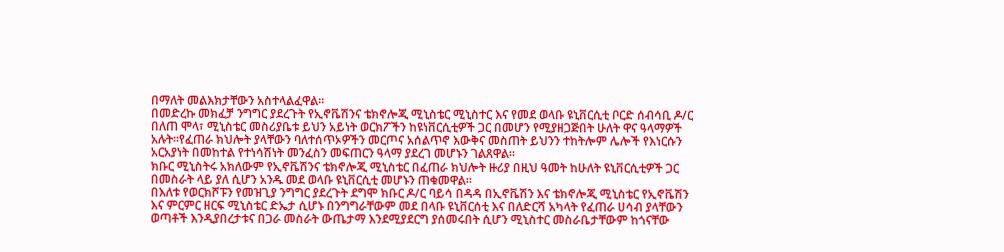በማለት መልእክታቸውን አስተላልፈዋል፡፡
በመድረኩ መክፈቻ ንግግር ያደረጉት የኢኖቬሽንና ቴክኖሎጂ ሚኒስቴር ሚኒስተር እና የመደ ወላቡ ዩኒቨርሲቲ ቦርድ ሰብሳቢ ዶ/ር በለጠ ሞላ፣ ሚኒስቴር መስሪያቤቱ ይህን አይነት ወርክፖችን ከዩነቨርሲቲዎች ጋር በመሆን የሚያዘጋጅበት ሁለት ዋና ዓላማዎች አሉት፡፡የፈጠራ ክህሎት ያላቸውን ባለተሰጥኦዎችን መርጦና አሰልጥኖ እውቅና መስጠት ይህንን ተከትሎም ሌሎች የእነርሱን አርአያነት በመከተል የተነሳሽነት መንፈስን መፍጠርን ዓላማ ያደረገ መሆኑን ገልጸዋል፡፡
ክቡር ሚኒስትሩ አክለውም የኢኖቬሽንና ቴክኖሎጂ ሚኒስቴር በፈጠራ ክህሎት ዙሪያ በዚህ ዓመት ከሁለት ዩኒቨርሲቲዎች ጋር በመስራት ላይ ያለ ሲሆን አንዱ መደ ወላቡ ዩኒቨርሲቲ መሆኑን ጠቁመዋል፡፡
በእለቱ የወርክሾፑን የመዝጊያ ንግግር ያደረጉት ደግሞ ክቡር ዶ/ር ባይሳ በዳዳ በኢኖቬሽን እና ቴክኖሎጂ ሚኒስቴር የኢኖቬሽን እና ምርምር ዘርፍ ሚኒስቴር ድኤታ ሲሆኑ በንግግራቸውም መደ በላቡ ዩኒቨርሰቲ እና በለድርሻ አካላት የፈጠራ ሀሳብ ያላቸውን ወጣቶች እንዲያበረታቱና በጋራ መስራት ውጤታማ እንደሚያደርግ ያሰመሩበት ሲሆን ሚኒስተር መስራቤታቸውም ከጎናቸው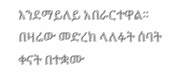እንደማይለይ አበራርተዋል፡፡
በዛሬው መድረክ ላለፉት ሰባት ቀናት በተቋሙ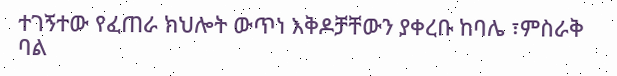ተገኝተው የፈጠራ ክህሎት ውጥነ እቅዶቻቸውን ያቀረቡ ከባሌ ፣ምስራቅ ባል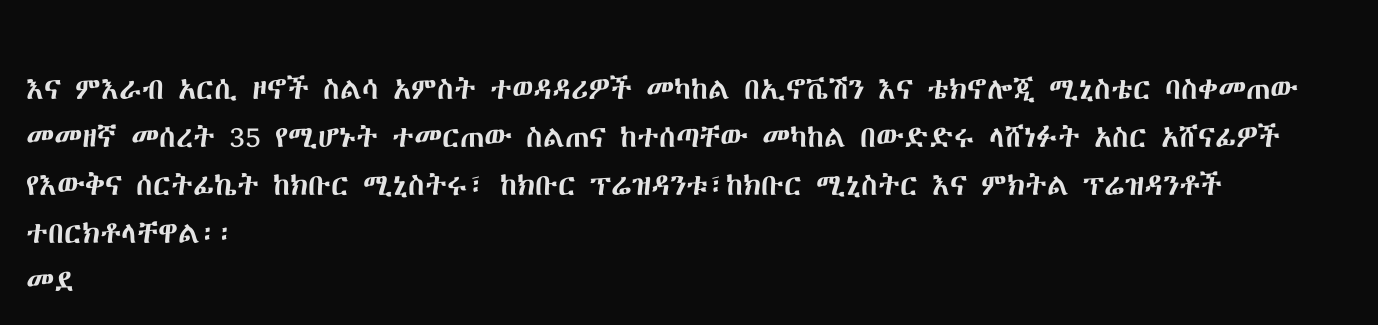እና ምእራብ አርሲ ዞኖች ስልሳ አምስት ተወዳዳሪዎች መካከል በኢኖቬሽን እና ቴክኖሎጂ ሚኒስቴር ባስቀመጠው መመዘኛ መሰረት 35 የሚሆኑት ተመርጠው ስልጠና ከተሰጣቸው መካከል በውድድሩ ላሸነፉት አስር አሸናፊዎች የእውቅና ሰርትፊኬት ከክቡር ሚኒስትሩ፣ ከክቡር ፕሬዝዳንቱ፣ከክቡር ሚኒስትር እና ምክትል ፕሬዝዳንቶች ተበርክቶላቸዋል፡፡
መደ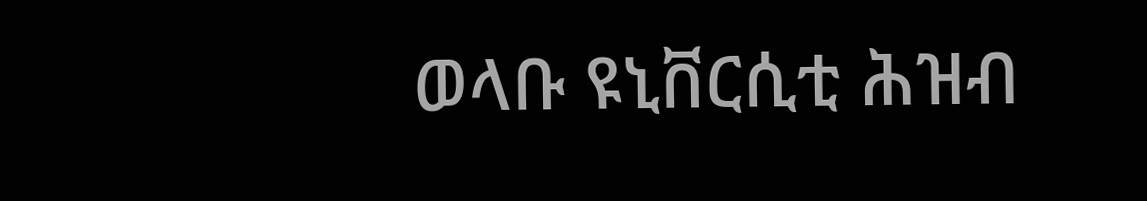ወላቡ ዩኒቨርሲቲ ሕዝብ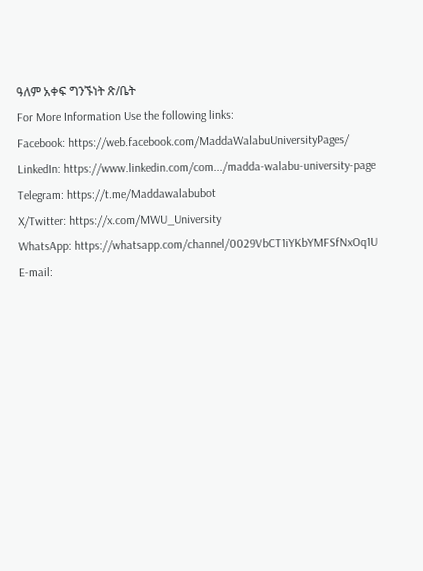ዓለም አቀፍ ግንኙነት ጽ/ቤት
For More Information Use the following links:
Facebook: https://web.facebook.com/MaddaWalabuUniversityPages/
LinkedIn: https://www.linkedin.com/com.../madda-walabu-university-page
Telegram: https://t.me/Maddawalabubot
X/Twitter: https://x.com/MWU_University
WhatsApp: https://whatsapp.com/channel/0029VbCT1iYKbYMFSfNxOq1U
E-mail: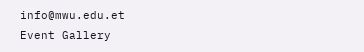info@mwu.edu.et
Event Gallery